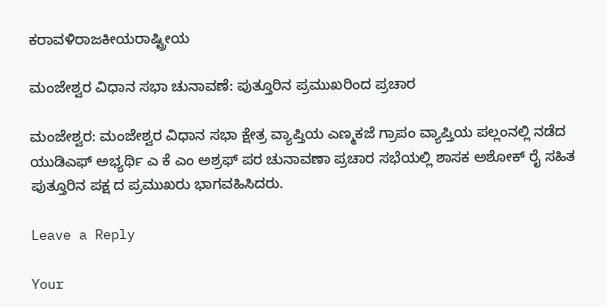ಕರಾವಳಿರಾಜಕೀಯರಾಷ್ಟ್ರೀಯ

ಮಂಜೇಶ್ವರ ವಿಧಾನ ಸಭಾ ಚುನಾವಣೆ: ಪುತ್ತೂರಿನ ಪ್ರಮುಖರಿಂದ ಪ್ರಚಾರ

ಮಂಜೇಶ್ವರ: ಮಂಜೇಶ್ವರ ವಿಧಾನ ಸಭಾ ಕ್ಷೇತ್ರ ವ್ಯಾಪ್ತಿಯ ಎಣ್ಮಕಜೆ ಗ್ರಾಪಂ ವ್ಯಾಪ್ತಿಯ ಪಲ್ಲಂನಲ್ಲಿ ನಡೆದ ಯುಡಿಎಫ್ ಅಭ್ಯರ್ಥಿ ಎ ಕೆ ಎಂ ಅಶ್ರಫ್ ಪರ ಚುನಾವಣಾ ಪ್ರಚಾರ ಸಭೆಯಲ್ಲಿ ಶಾಸಕ ಅಶೋಕ್ ರೈ ಸಹಿತ ಪುತ್ತೂರಿನ ಪಕ್ಷ ದ ಪ್ರಮುಖರು‌ ಭಾಗವಹಿಸಿದರು.

Leave a Reply

Your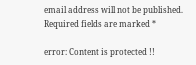email address will not be published. Required fields are marked *

error: Content is protected !!